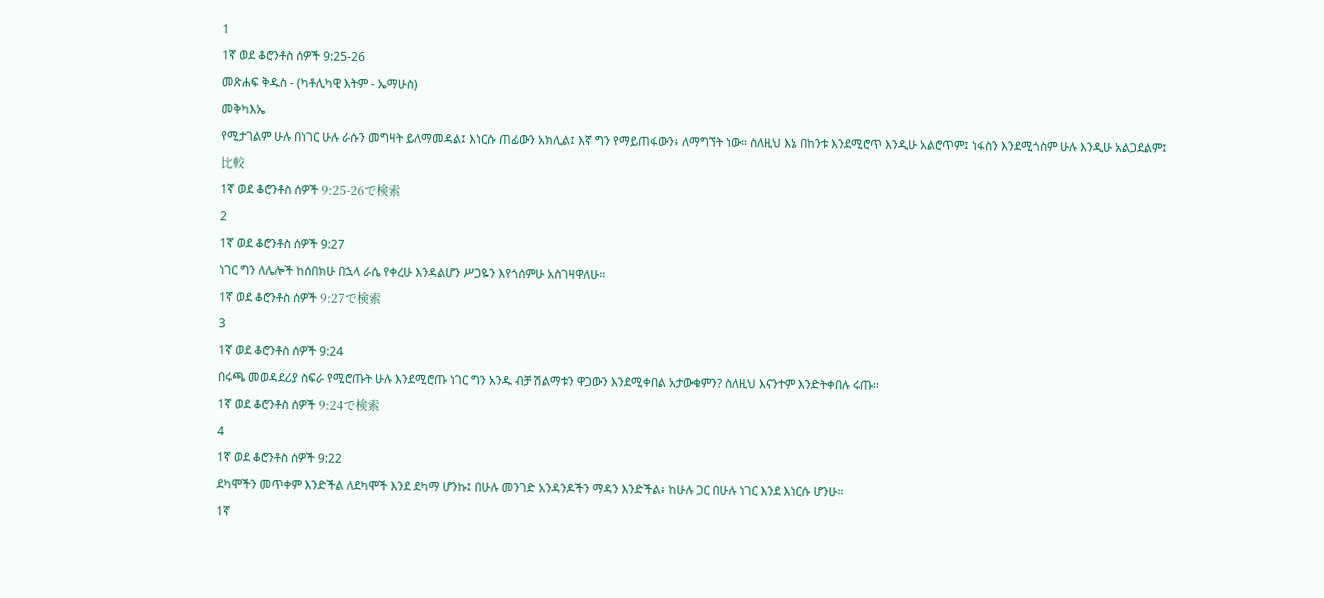1
1ኛ ወደ ቆሮንቶስ ሰዎች 9:25-26
መጽሐፍ ቅዱስ - (ካቶሊካዊ እትም - ኤማሁስ)
መቅካእኤ
የሚታገልም ሁሉ በነገር ሁሉ ራሱን መግዛት ይለማመዳል፤ እነርሱ ጠፊውን አክሊል፤ እኛ ግን የማይጠፋውን፥ ለማግኘት ነው። ስለዚህ እኔ በከንቱ እንደሚሮጥ እንዲሁ አልሮጥም፤ ነፋስን እንደሚጎስም ሁሉ እንዲሁ አልጋደልም፤
比較
1ኛ ወደ ቆሮንቶስ ሰዎች 9:25-26で検索
2
1ኛ ወደ ቆሮንቶስ ሰዎች 9:27
ነገር ግን ለሌሎች ከሰበክሁ በኋላ ራሴ የቀረሁ እንዳልሆን ሥጋዬን እየጎሰምሁ አስገዛዋለሁ።
1ኛ ወደ ቆሮንቶስ ሰዎች 9:27で検索
3
1ኛ ወደ ቆሮንቶስ ሰዎች 9:24
በሩጫ መወዳደሪያ ስፍራ የሚሮጡት ሁሉ እንደሚሮጡ ነገር ግን አንዱ ብቻ ሽልማቱን ዋጋውን እንደሚቀበል አታውቁምን? ስለዚህ እናንተም እንድትቀበሉ ሩጡ።
1ኛ ወደ ቆሮንቶስ ሰዎች 9:24で検索
4
1ኛ ወደ ቆሮንቶስ ሰዎች 9:22
ደካሞችን መጥቀም እንድችል ለደካሞች እንደ ደካማ ሆንኩ፤ በሁሉ መንገድ አንዳንዶችን ማዳን እንድችል፥ ከሁሉ ጋር በሁሉ ነገር እንደ እነርሱ ሆንሁ።
1ኛ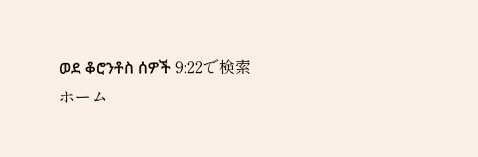ወደ ቆሮንቶስ ሰዎች 9:22で検索
ホーム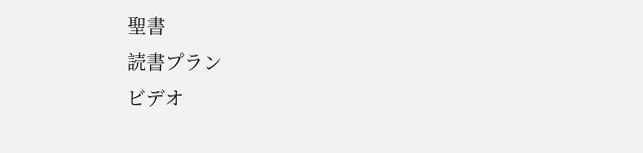聖書
読書プラン
ビデオ